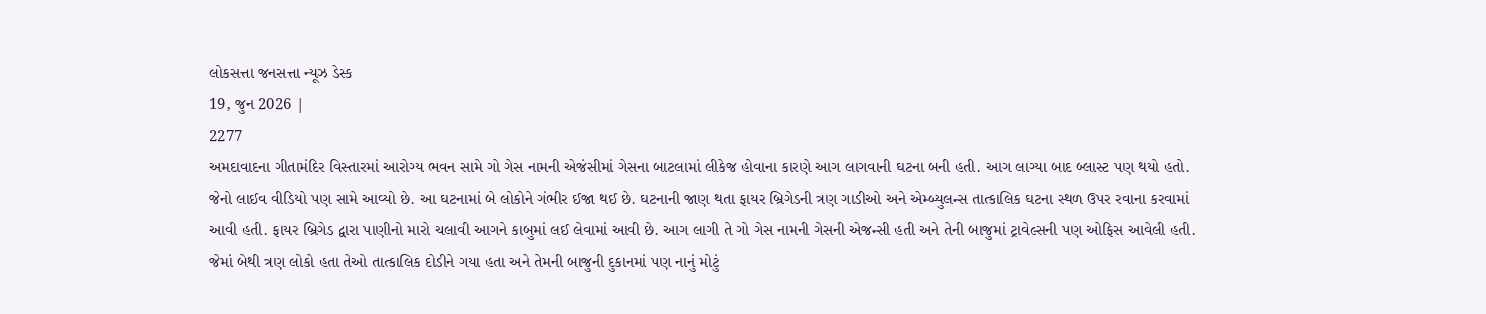લોકસત્તા જનસત્તા ન્યૂઝ ડેસ્ક
19, જુન 2026 |
2277
અમદાવાદના ગીતામંદિર વિસ્તારમાં આરોગ્ય ભવન સામે ગો ગેસ નામની એજંસીમાં ગેસના બાટલામાં લીકેજ હોવાના કારણે આગ લાગવાની ઘટના બની હતી. આગ લાગ્યા બાદ બ્લાસ્ટ પણ થયો હતો. જેનો લાઈવ વીડિયો પણ સામે આવ્યો છે. આ ઘટનામાં બે લોકોને ગંભીર ઈજા થઈ છે. ઘટનાની જાણ થતા ફાયર બ્રિગેડની ત્રણ ગાડીઓ અને એમ્બ્યુલન્સ તાત્કાલિક ઘટના સ્થળ ઉપર રવાના કરવામાં આવી હતી. ફાયર બ્રિગેડ દ્વારા પાણીનો મારો ચલાવી આગને કાબુમાં લઈ લેવામાં આવી છે. આગ લાગી તે ગો ગેસ નામની ગેસની એજન્સી હતી અને તેની બાજુમાં ટ્રાવેલ્સની પણ ઓફિસ આવેલી હતી. જેમાં બેથી ત્રણ લોકો હતા તેઓ તાત્કાલિક દોડીને ગયા હતા અને તેમની બાજુની દુકાનમાં પણ નાનું મોટું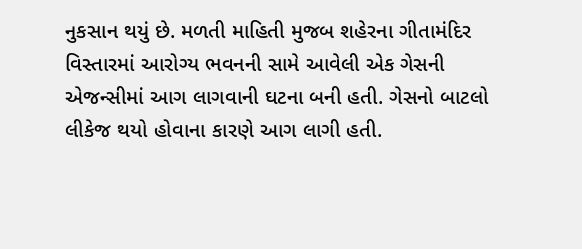નુકસાન થયું છે. મળતી માહિતી મુજબ શહેરના ગીતામંદિર વિસ્તારમાં આરોગ્ય ભવનની સામે આવેલી એક ગેસની એજન્સીમાં આગ લાગવાની ઘટના બની હતી. ગેસનો બાટલો લીકેજ થયો હોવાના કારણે આગ લાગી હતી.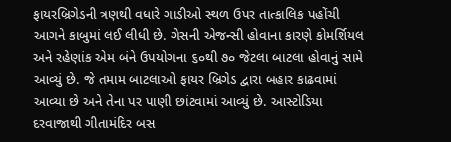ફાયરબ્રિગેડની ત્રણથી વધારે ગાડીઓ સ્થળ ઉપર તાત્કાલિક પહોંચી આગને કાબુમાં લઈ લીધી છે. ગેસની એજન્સી હોવાના કારણે કોમર્શિયલ અને રહેણાંક એમ બંને ઉપયોગના ૬૦થી ૭૦ જેટલા બાટલા હોવાનું સામે આવ્યું છે. જે તમામ બાટલાઓ ફાયર બ્રિગેડ દ્વારા બહાર કાઢવામાં આવ્યા છે અને તેના પર પાણી છાંટવામાં આવ્યું છે. આસ્ટોડિયા દરવાજાથી ગીતામંદિર બસ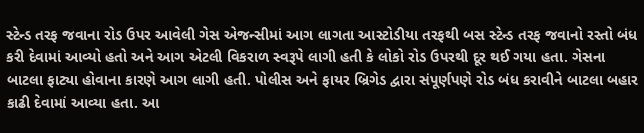સ્ટેન્ડ તરફ જવાના રોડ ઉપર આવેલી ગેસ એજન્સીમાં આગ લાગતા આસ્ટોડીયા તરફથી બસ સ્ટેન્ડ તરફ જવાનો રસ્તો બંધ કરી દેવામાં આવ્યો હતો અને આગ એટલી વિકરાળ સ્વરૂપે લાગી હતી કે લોકો રોડ ઉપરથી દૂર થઈ ગયા હતા. ગેસના બાટલા ફાટ્યા હોવાના કારણે આગ લાગી હતી. પોલીસ અને ફાયર બ્રિગેડ દ્વારા સંપૂર્ણપણે રોડ બંધ કરાવીને બાટલા બહાર કાઢી દેવામાં આવ્યા હતા. આ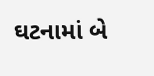ઘટનામાં બે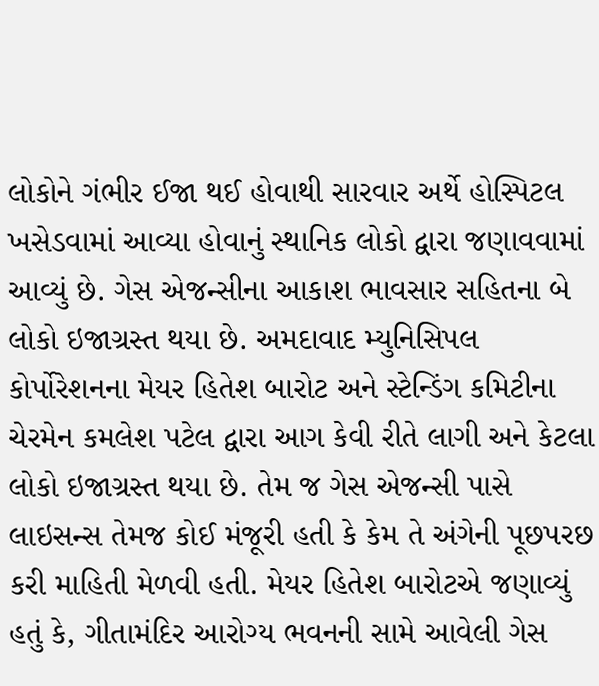લોકોને ગંભીર ઈજા થઈ હોવાથી સારવાર અર્થે હોસ્પિટલ ખસેડવામાં આવ્યા હોવાનું સ્થાનિક લોકો દ્વારા જણાવવામાં આવ્યું છે. ગેસ એજન્સીના આકાશ ભાવસાર સહિતના બે લોકો ઇજાગ્રસ્ત થયા છે. અમદાવાદ મ્યુનિસિપલ કોર્પોરેશનના મેયર હિતેશ બારોટ અને સ્ટેન્ડિંગ કમિટીના ચેરમેન કમલેશ પટેલ દ્વારા આગ કેવી રીતે લાગી અને કેટલા લોકો ઇજાગ્રસ્ત થયા છે. તેમ જ ગેસ એજન્સી પાસે લાઇસન્સ તેમજ કોઈ મંજૂરી હતી કે કેમ તે અંગેની પૂછપરછ કરી માહિતી મેળવી હતી. મેયર હિતેશ બારોટએ જણાવ્યું હતું કે, ગીતામંદિર આરોગ્ય ભવનની સામે આવેલી ગેસ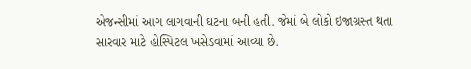એજન્સીમાં આગ લાગવાની ઘટના બની હતી. જેમાં બે લોકો ઇજાગ્રસ્ત થતા સારવાર માટે હોસ્પિટલ ખસેડવામાં આવ્યા છે.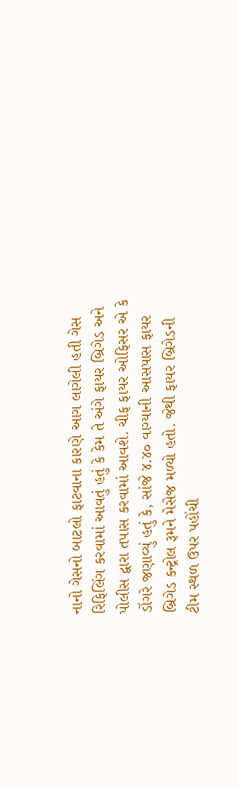નાનો ગેસનો બાટલો ફાટવાના કારણે આગ લાગેલી હતી ગેસ રિફિલિંગ કરવામાં આવતું હતું કે કેમ તે અંગે ફાયર બ્રિગેડ અને પોલીસ દ્વારા તપાસ કરવામાં આવશે. ચીફ ફાયર ઓફિસર એ કે ડોંગરે જણાવ્યું હતું કે, સાંજે ૪.૪૦ વાગ્યાની આસપાસ ફાયર બ્રિગેડ કન્ટ્રોલ રૂમને મેસેજ મળ્યો હતો. જેથી ફાયર બ્રિગેડની ટીમ સ્થળ ઉપર પહોંચી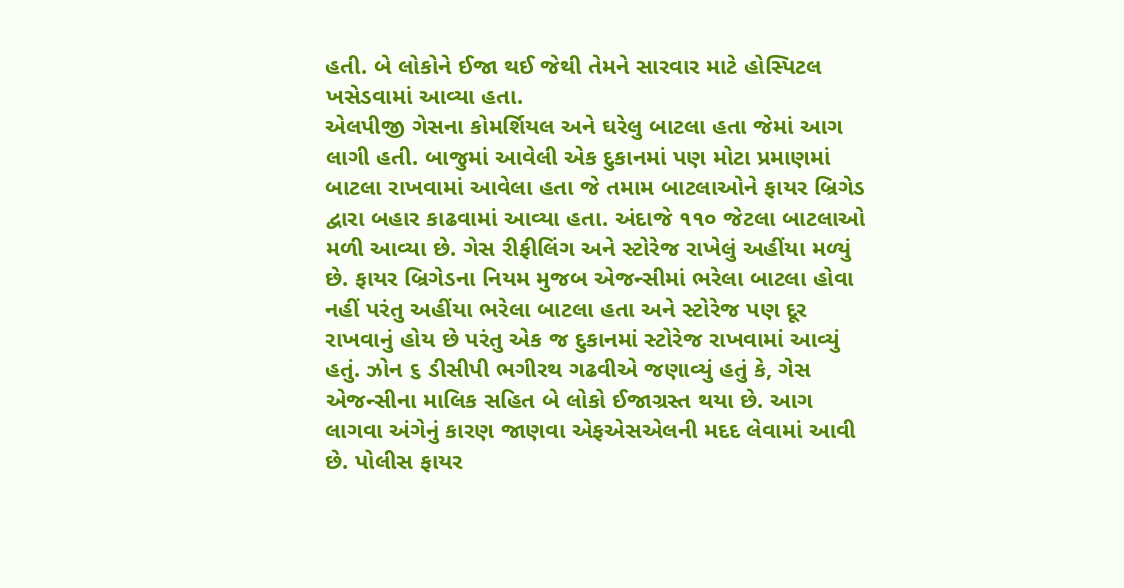હતી. બે લોકોને ઈજા થઈ જેથી તેમને સારવાર માટે હોસ્પિટલ ખસેડવામાં આવ્યા હતા.
એલપીજી ગેસના કોમર્શિયલ અને ઘરેલુ બાટલા હતા જેમાં આગ લાગી હતી. બાજુમાં આવેલી એક દુકાનમાં પણ મોટા પ્રમાણમાં બાટલા રાખવામાં આવેલા હતા જે તમામ બાટલાઓને ફાયર બ્રિગેડ દ્વારા બહાર કાઢવામાં આવ્યા હતા. અંદાજે ૧૧૦ જેટલા બાટલાઓ મળી આવ્યા છે. ગેસ રીફીલિંગ અને સ્ટોરેજ રાખેલું અહીંયા મળ્યું છે. ફાયર બ્રિગેડના નિયમ મુજબ એજન્સીમાં ભરેલા બાટલા હોવા નહીં પરંતુ અહીંયા ભરેલા બાટલા હતા અને સ્ટોરેજ પણ દૂર રાખવાનું હોય છે પરંતુ એક જ દુકાનમાં સ્ટોરેજ રાખવામાં આવ્યું હતું. ઝોન ૬ ડીસીપી ભગીરથ ગઢવીએ જણાવ્યું હતું કે, ગેસ એજન્સીના માલિક સહિત બે લોકો ઈજાગ્રસ્ત થયા છે. આગ લાગવા અંગેનું કારણ જાણવા એફએસએલની મદદ લેવામાં આવી છે. પોલીસ ફાયર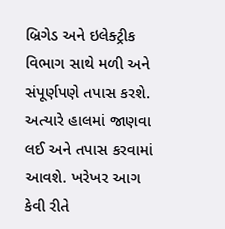બ્રિગેડ અને ઇલેક્ટ્રીક વિભાગ સાથે મળી અને સંપૂર્ણપણે તપાસ કરશે. અત્યારે હાલમાં જાણવા લઈ અને તપાસ કરવામાં આવશે. ખરેખર આગ કેવી રીતે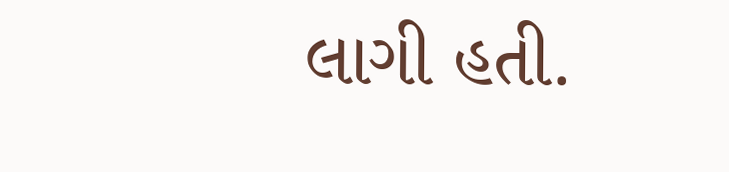લાગી હતી.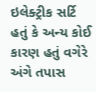ઇલેક્ટ્રીક સર્ટિ હતું કે અન્ય કોઈ કારણ હતું વગેરે અંગે તપાસ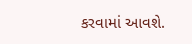કરવામાં આવશે.